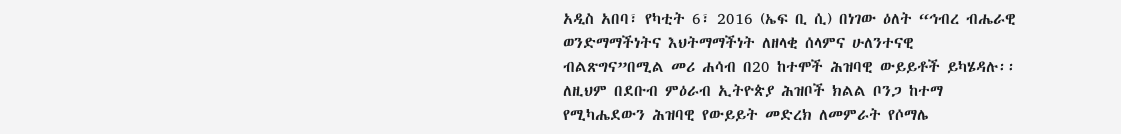አዲስ አበባ፣ የካቲት 6፣ 2016 (ኤፍ ቢ ሲ) በነገው ዕለት “ኅብረ ብሔራዊ ወንድማማችነትና እህትማማችነት ለዘላቂ ሰላምና ሁለንተናዊ ብልጽግና”በሚል መሪ ሐሳብ በ20 ከተሞች ሕዝባዊ ውይይቶች ይካሄዳሉ፡፡
ለዚህም በደቡብ ምዕራብ ኢትዮጵያ ሕዝቦች ክልል ቦንጋ ከተማ የሚካሔደውን ሕዝባዊ የውይይት መድረክ ለመምራት የሶማሌ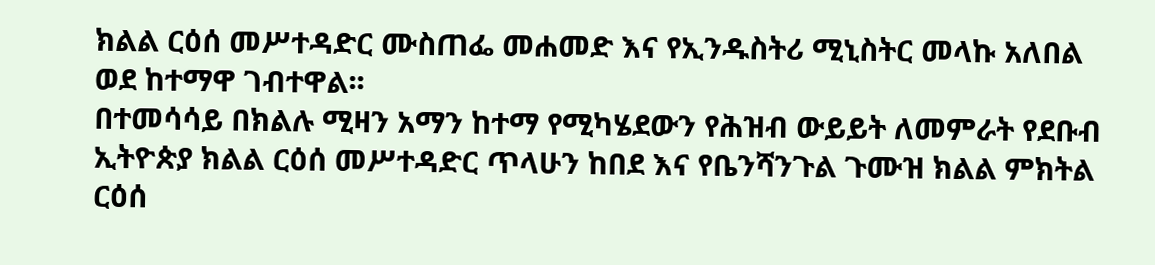ክልል ርዕሰ መሥተዳድር ሙስጠፌ መሐመድ እና የኢንዱስትሪ ሚኒስትር መላኩ አለበል ወደ ከተማዋ ገብተዋል፡፡
በተመሳሳይ በክልሉ ሚዛን አማን ከተማ የሚካሄደውን የሕዝብ ውይይት ለመምራት የደቡብ ኢትዮጵያ ክልል ርዕሰ መሥተዳድር ጥላሁን ከበደ እና የቤንሻንጉል ጉሙዝ ክልል ምክትል ርዕሰ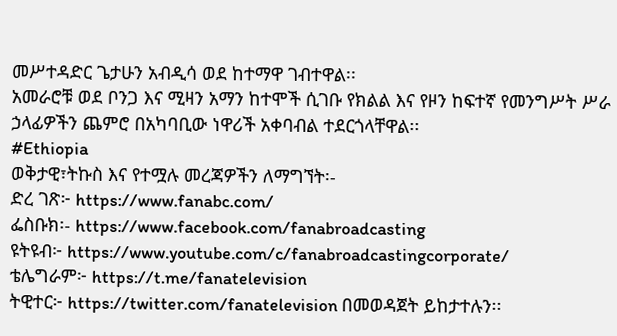መሥተዳድር ጌታሁን አብዲሳ ወደ ከተማዋ ገብተዋል፡፡
አመራሮቹ ወደ ቦንጋ እና ሚዛን አማን ከተሞች ሲገቡ የክልል እና የዞን ከፍተኛ የመንግሥት ሥራ ኃላፊዎችን ጨምሮ በአካባቢው ነዋሪች አቀባብል ተደርጎላቸዋል፡፡
#Ethiopia
ወቅታዊ፣ትኩስ እና የተሟሉ መረጃዎችን ለማግኘት፡-
ድረ ገጽ፦ https://www.fanabc.com/
ፌስቡክ፡- https://www.facebook.com/fanabroadcasting
ዩትዩብ፦ https://www.youtube.com/c/fanabroadcastingcorporate/
ቴሌግራም፦ https://t.me/fanatelevision
ትዊተር፦ https://twitter.com/fanatelevision በመወዳጀት ይከታተሉን፡፡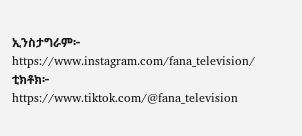ኢንስታግራም፦ https://www.instagram.com/fana_television/
ቲክቶክ፦ https://www.tiktok.com/@fana_television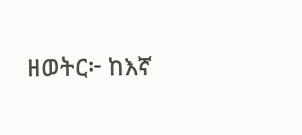ዘወትር፦ ከእኛ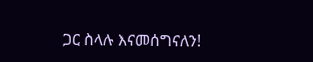ጋር ስላሉ እናመሰግናለን!